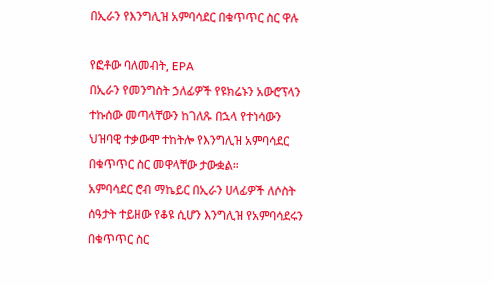በኢራን የእንግሊዝ አምባሳደር በቁጥጥር ስር ዋሉ

የፎቶው ባለመብት, EPA
በኢራን የመንግስት ኃለፊዎች የዩክሬኑን አውሮፕላን ተኩሰው መጣላቸውን ከገለጹ በኋላ የተነሳውን ህዝባዊ ተቃውሞ ተከትሎ የእንግሊዝ አምባሳደር በቁጥጥር ስር መዋላቸው ታውቋል።
አምባሳደር ሮብ ማኬይር በኢራን ሀላፊዎች ለሶስት ሰዓታት ተይዘው የቆዩ ሲሆን እንግሊዝ የአምባሳደሩን በቁጥጥር ስር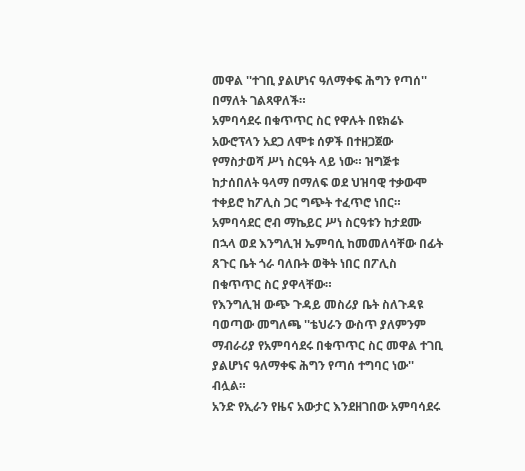መዋል ''ተገቢ ያልሆነና ዓለማቀፍ ሕግን የጣሰ'' በማለት ገልጻዋለች።
አምባሳደሩ በቁጥጥር ስር የዋሉት በዩክሬኑ አውሮፕላን አደጋ ለሞቱ ሰዎች በተዘጋጀው የማስታወሻ ሥነ ስርዓት ላይ ነው። ዝግጅቱ ከታሰበለት ዓላማ በማለፍ ወደ ህዝባዊ ተቃውሞ ተቀይሮ ከፖሊስ ጋር ግጭት ተፈጥሮ ነበር።
አምባሳደር ሮብ ማኬይር ሥነ ስርዓቱን ከታደሙ በኋላ ወደ እንግሊዝ ኤምባሲ ከመመለሳቸው በፊት ጸጉር ቤት ጎራ ባለቡት ወቅት ነበር በፖሊስ በቁጥጥር ስር ያዋላቸው።
የእንግሊዝ ውጭ ጉዳይ መስሪያ ቤት ስለጉዳዩ ባወጣው መግለጫ ''ቴህራን ውስጥ ያለምንም ማብራሪያ የአምባሳደሩ በቁጥጥር ስር መዋል ተገቢ ያልሆነና ዓለማቀፍ ሕግን የጣሰ ተግባር ነው'' ብሏል።
አንድ የኢራን የዜና አውታር እንደዘገበው አምባሳደሩ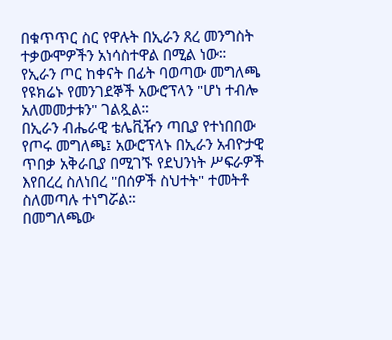በቁጥጥር ስር የዋሉት በኢራን ጸረ መንግስት ተቃውሞዎችን አነሳስተዋል በሚል ነው።
የኢራን ጦር ከቀናት በፊት ባወጣው መግለጫ የዩክሬኑ የመንገደኞች አውሮፕላን "ሆነ ተብሎ አለመመታቱን" ገልጿል።
በኢራን ብሔራዊ ቴሌቪዥን ጣቢያ የተነበበው የጦሩ መግለጫ፤ አውሮፕላኑ በኢራን አብዮታዊ ጥበቃ አቅራቢያ በሚገኙ የደህንነት ሥፍራዎች እየበረረ ስለነበረ ''በሰዎች ስህተት" ተመትቶ ስለመጣሉ ተነግሯል።
በመግለጫው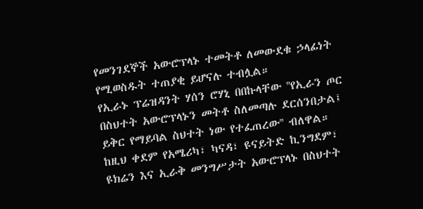የመንገደኞች አውሮፕላኑ ተመትቶ ለመውደቁ ኃላፊነት የሚወስዱት ተጠያቂ ይሆናሉ ተብሏል።
የኢራኑ ፕሬዝዳንት ሃሰን ሮሃኒ በበኩላቸው ''የኢራን ጦር በስህተት አውሮፕላኑን መትቶ ስለመጣሉ ደርሰንበታል፤ ይቅር የማይባል ስህተት ነው የተፈጠረው'' ብለዋል።
ከዚህ ቀደም የአሜሪካ፣ ካናዳ፣ ዩናይትድ ኪንግደም፣ ዩክሬን እና ኢራቅ መንግሥታት አውሮፕላኑ በስህተት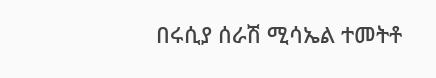በሩሲያ ሰራሽ ሚሳኤል ተመትቶ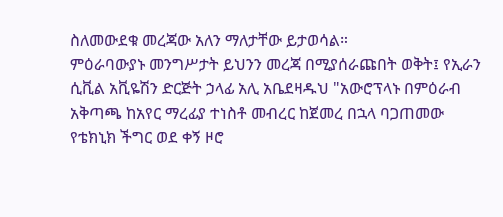ስለመውደቁ መረጃው አለን ማለታቸው ይታወሳል።
ምዕራባውያኑ መንግሥታት ይህንን መረጃ በሚያሰራጩበት ወቅት፤ የኢራን ሲቪል አቪዬሽን ድርጅት ኃላፊ አሊ አቤደዛዱህ "አውሮፕላኑ በምዕራብ አቅጣጫ ከአየር ማረፊያ ተነስቶ መብረር ከጀመረ በኋላ ባጋጠመው የቴክኒክ ችግር ወደ ቀኝ ዞሮ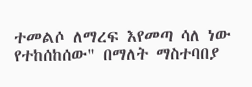ተመልሶ ለማረፍ እየመጣ ሳለ ነው የተከሰከሰው" በማለት ማስተባበያ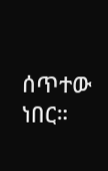ሰጥተው ነበር።